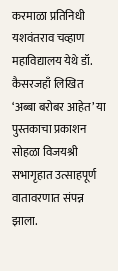करमाळा प्रतिनिधी
यशवंतराव चव्हाण महाविद्यालय येथे डॉ. कैसरजहाँ लिखित ‘अब्बा बरोबर आहेत’ या पुस्तकाचा प्रकाशन सोहळा विजयश्री सभागृहात उत्साहपूर्ण वातावरणात संपन्न झाला.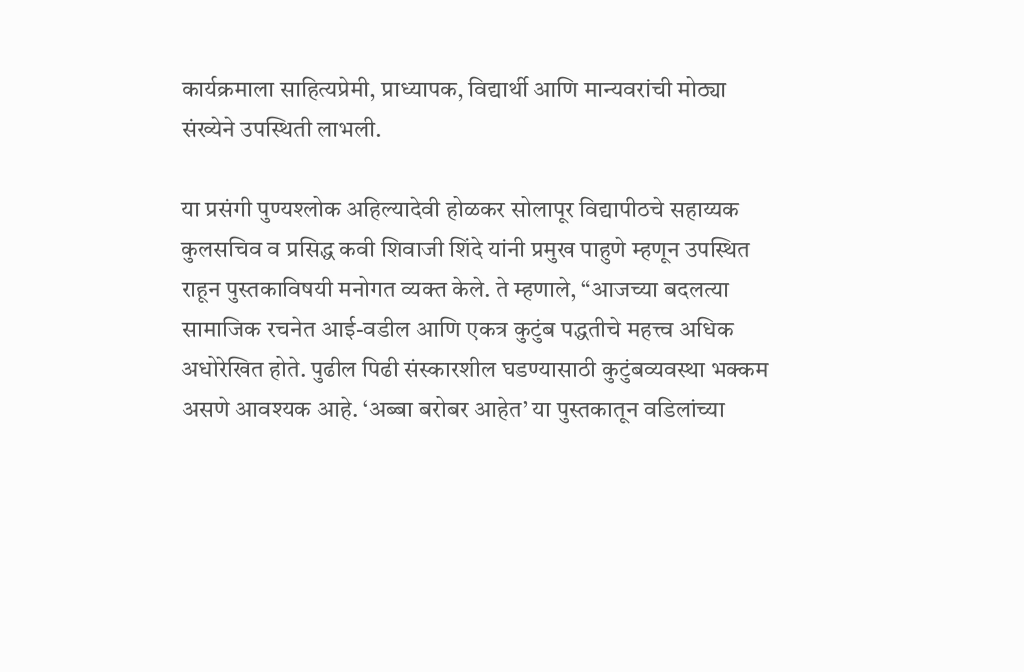कार्यक्रमाला साहित्यप्रेमी, प्राध्यापक, विद्यार्थी आणि मान्यवरांची मोठ्या संख्येने उपस्थिती लाभली.

या प्रसंगी पुण्यश्लोक अहिल्यादेवी होळकर सोलापूर विद्यापीठचे सहाय्यक कुलसचिव व प्रसिद्ध कवी शिवाजी शिंदे यांनी प्रमुख पाहुणे म्हणून उपस्थित राहून पुस्तकाविषयी मनोगत व्यक्त केले. ते म्हणाले, “आजच्या बदलत्या सामाजिक रचनेत आई-वडील आणि एकत्र कुटुंब पद्धतीचे महत्त्व अधिक अधोरेखित होते. पुढील पिढी संस्कारशील घडण्यासाठी कुटुंबव्यवस्था भक्कम असणे आवश्यक आहे. ‘अब्बा बरोबर आहेत’ या पुस्तकातून वडिलांच्या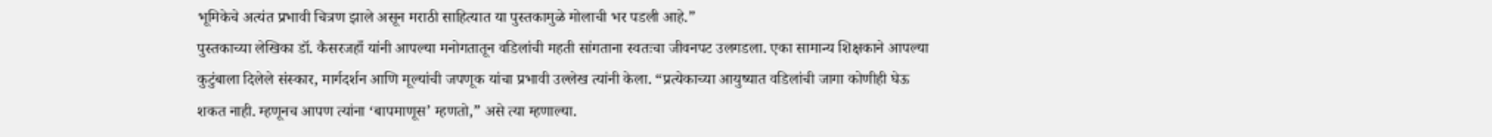भूमिकेचे अत्यंत प्रभावी चित्रण झाले असून मराठी साहित्यात या पुस्तकामुळे मोलाची भर पडली आहे.”
पुस्तकाच्या लेखिका डॉ. कैसरजहाँ यांनी आपल्या मनोगतातून वडिलांची महती सांगताना स्वतःचा जीवनपट उलगडला. एका सामान्य शिक्षकाने आपल्या कुटुंबाला दिलेले संस्कार, मार्गदर्शन आणि मूल्यांची जपणूक यांचा प्रभावी उल्लेख त्यांनी केला. “प्रत्येकाच्या आयुष्यात वडिलांची जागा कोणीही घेऊ शकत नाही. म्हणूनच आपण त्यांना ‘बापमाणूस’ म्हणतो,” असे त्या म्हणाल्या.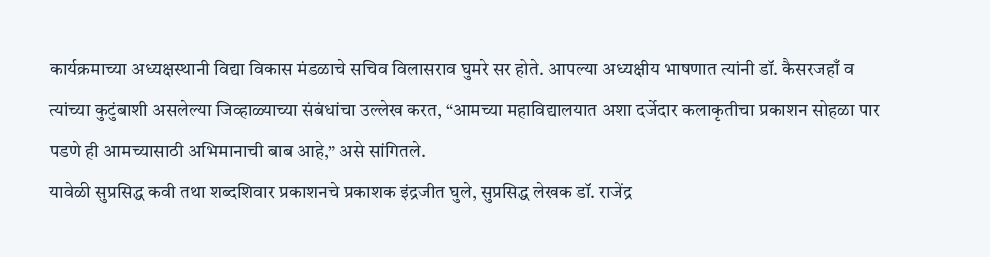कार्यक्रमाच्या अध्यक्षस्थानी विद्या विकास मंडळाचे सचिव विलासराव घुमरे सर होते. आपल्या अध्यक्षीय भाषणात त्यांनी डॉ. कैसरजहाँ व त्यांच्या कुटुंबाशी असलेल्या जिव्हाळ्याच्या संबंधांचा उल्लेख करत, “आमच्या महाविद्यालयात अशा दर्जेदार कलाकृतीचा प्रकाशन सोहळा पार पडणे ही आमच्यासाठी अभिमानाची बाब आहे,” असे सांगितले.
यावेळी सुप्रसिद्ध कवी तथा शब्दशिवार प्रकाशनचे प्रकाशक इंद्रजीत घुले, सुप्रसिद्ध लेखक डॉ. राजेंद्र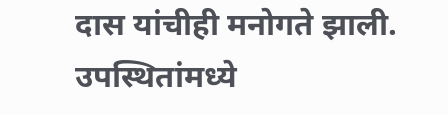दास यांचीही मनोगते झाली. उपस्थितांमध्ये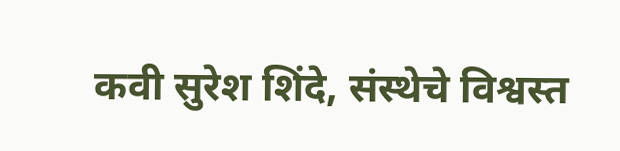कवी सुरेश शिंदे, संस्थेचे विश्वस्त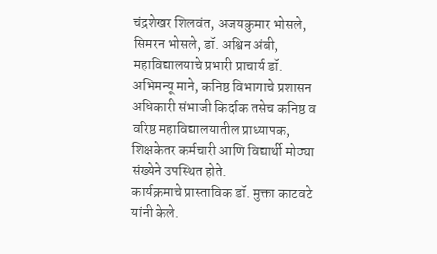चंद्रशेखर शिलवंत, अजयकुमार भोसले, सिमरन भोसले, डॉ. अश्विन अंबी, महाविद्यालयाचे प्रभारी प्राचार्य डॉ. अभिमन्यू माने, कनिष्ठ विभागाचे प्रशासन अधिकारी संभाजी किर्दाक तसेच कनिष्ठ व वरिष्ठ महाविद्यालयातील प्राध्यापक, शिक्षकेतर कर्मचारी आणि विद्यार्थी मोठ्या संख्येने उपस्थित होते.
कार्यक्रमाचे प्रास्ताविक डॉ. मुक्ता काटवटे यांनी केले.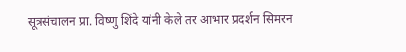सूत्रसंचालन प्रा. विष्णु शिंदे यांनी केले तर आभार प्रदर्शन सिमरन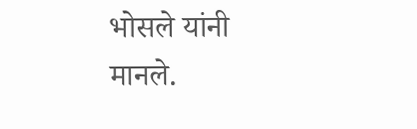भोसले यांनी मानले.